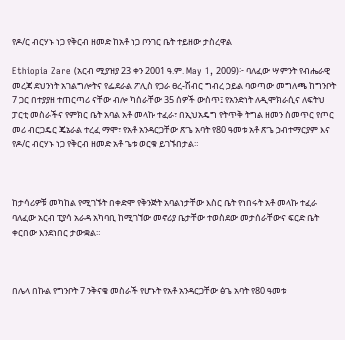የዶ/ር ብርሃኑ ነጋ የቅርብ ዘመድ ከአቶ ነጋ ቦንገር ቤት ተይዘው ታስረዋል

Ethiopia Zare (አርብ ሚያዝያ 23 ቀን 2001 ዓ.ም. May 1, 2009)፦ ባለፈው ሣምንት የብሔራዊ መረጃ ደህንነት አገልግሎትና የፌደራል ፖሊስ የጋራ ፀረ-ሽብር ግብረ ኃይል ባወጣው መግለጫ ከግንቦት 7 ጋር በተያያዘ ተጠርጣሪ ናቸው ብሎ ካሰራቸው 35 ሰዎች ውስጥ፤ የአንድነት ለዲሞክራሲና ለፍትህ ፓርቲ መስራችና የምክር ቤት አባል አቶ መላኩ ተፈራ፣ በኢህአዴግ የትጥቅ ትግል ዘመን ስመጥር የጦር መሪ ብርጋዴር ጄኔራል ተረፈ ማሞ፣ የአቶ አንዳርጋቸው ጽጌ አባት የ80 ዓመቱ አቶ ጽጌ ኃብተማርያም እና የዶ/ር ብርሃኑ ነጋ የቅርብ ዘመድ አቶ ጌቱ ወርቁ ይገኙበታል።



ከታሳሪዎቹ መካከል የሚገኙት በቀድሞ የቅንጅት አባልነታቸው እስር ቤት የነበሩት አቶ መላኩ ተፈራ ባለፈው አርብ ፒያሳ አራዳ አካባቢ ከሚገኘው መኖሪያ ቤታቸው ተወስደው መታሰራቸውና ፍርድ ቤት ቀርበው እንደነበር ታውቋል።



በሌላ በኩል የግንቦት 7 ንቅናቄ መስራች የሆኑት የአቶ አንዳርጋቸው ፅጌ አባት የ80 ዓመቱ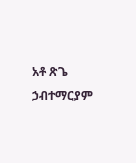አቶ ጽጌ ኃብተማርያም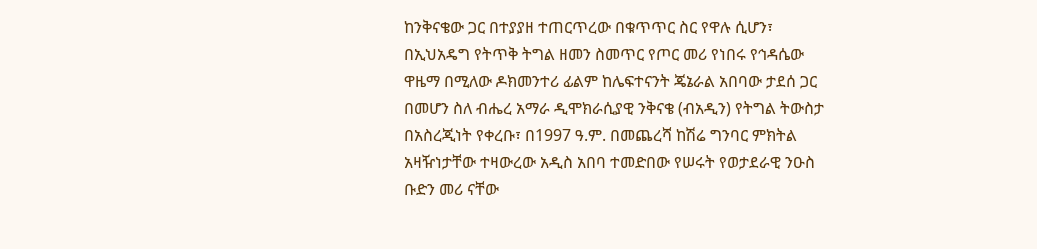ከንቅናቄው ጋር በተያያዘ ተጠርጥረው በቁጥጥር ስር የዋሉ ሲሆን፣ በኢህአዴግ የትጥቅ ትግል ዘመን ስመጥር የጦር መሪ የነበሩ የኅዳሴው ዋዜማ በሚለው ዶክመንተሪ ፊልም ከሌፍተናንት ጄኔራል አበባው ታደሰ ጋር በመሆን ስለ ብሔረ አማራ ዲሞክራሲያዊ ንቅናቄ (ብአዲን) የትግል ትውስታ በአስረጂነት የቀረቡ፣ በ1997 ዓ.ም. በመጨረሻ ከሽሬ ግንባር ምክትል አዛዥነታቸው ተዛውረው አዲስ አበባ ተመድበው የሠሩት የወታደራዊ ንዑስ ቡድን መሪ ናቸው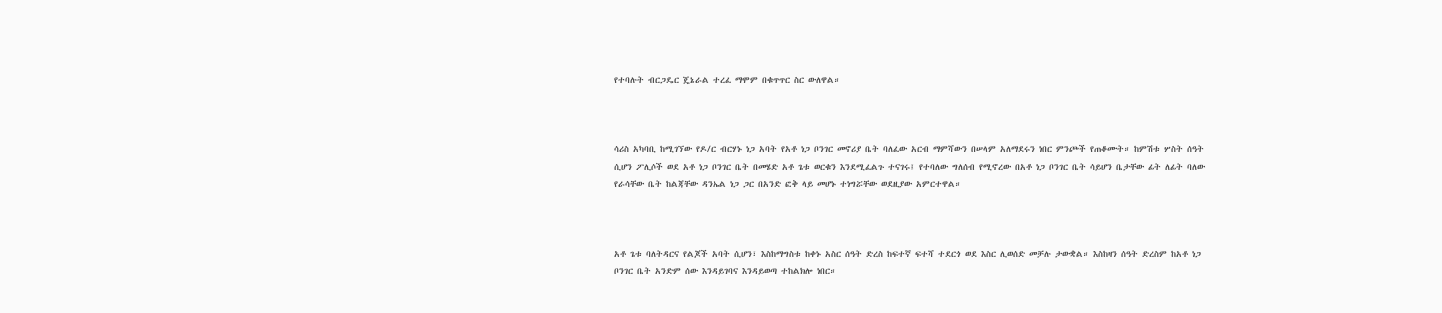የተባሉት ብርጋዴር ጄኔራል ተረፈ ማሞም በቁጥጥር ስር ውለዋል።



ሳሪስ አካባቢ ከሚገኘው የዶ/ር ብርሃኑ ነጋ አባት የአቶ ነጋ ቦንገር መኖሪያ ቤት ባለፈው አርብ ማምሻውን በሠላም አለማደሩን ነበር ምንጮች የጠቆሙት። ከምሽቱ ሦስት ሰዓት ሲሆን ፖሊሶች ወደ አቶ ነጋ ቦንገር ቤት በመሄድ አቶ ጌቱ ወርቁን እንደሚፈልጉ ተናገሩ፤ የተባለው ግለሰብ የሚኖረው በአቶ ነጋ ቦንገር ቤት ሳይሆን ቤታቸው ፊት ለፊት ባለው የራሳቸው ቤት ከልጃቸው ዳንኤል ነጋ ጋር በአንድ ፎቅ ላይ መሆኑ ተነግሯቸው ወደዚያው አምርተዋል።



አቶ ጌቱ ባለትዳርና የልጆች አባት ሲሆን፣ እስከማግስቱ ከቀኑ አስር ሰዓት ድረስ ከፍተኛ ፍተሻ ተደርጎ ወደ እስር ሊወሰድ መቻሉ ታውቋል። እስከዛን ሰዓት ድረስም ከአቶ ነጋ ቦንገር ቤት አንድም ሰው እንዳይገባና እንዳይወጣ ተከልክሎ ነበር።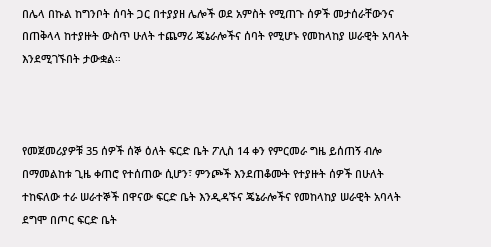በሌላ በኩል ከግንቦት ሰባት ጋር በተያያዘ ሌሎች ወደ አምስት የሚጠጉ ሰዎች መታሰራቸውንና በጠቅላላ ከተያዙት ውስጥ ሁለት ተጨማሪ ጄኔራሎችና ሰባት የሚሆኑ የመከላከያ ሠራዊት አባላት እንደሚገኙበት ታውቋል።



የመጀመሪያዎቹ 35 ሰዎች ሰኞ ዕለት ፍርድ ቤት ፖሊስ 14 ቀን የምርመራ ግዜ ይሰጠኝ ብሎ በማመልከቱ ጊዜ ቀጠሮ የተሰጠው ሲሆን፣ ምንጮች እንደጠቆሙት የተያዙት ሰዎች በሁለት ተከፍለው ተራ ሠራተኞች በዋናው ፍርድ ቤት እንዲዳኙና ጄኔራሎችና የመከላከያ ሠራዊት አባላት ደግሞ በጦር ፍርድ ቤት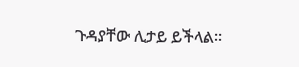ጉዳያቸው ሊታይ ይችላል።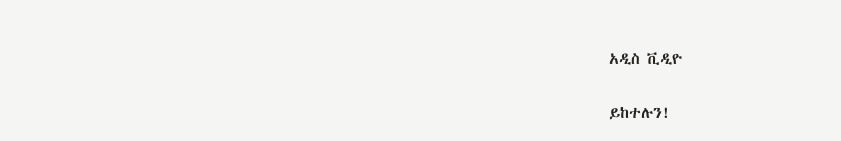አዲስ ቪዲዮ

ይከተሉን!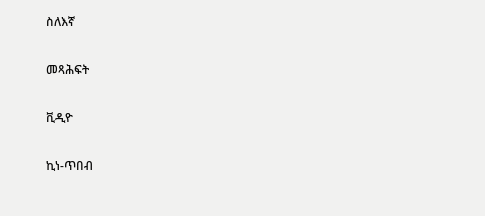ስለእኛ

መጻሕፍት

ቪዲዮ

ኪነ-ጥበብ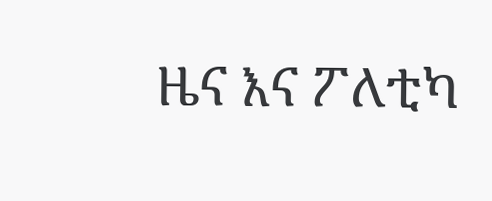ዜና እና ፖለቲካ